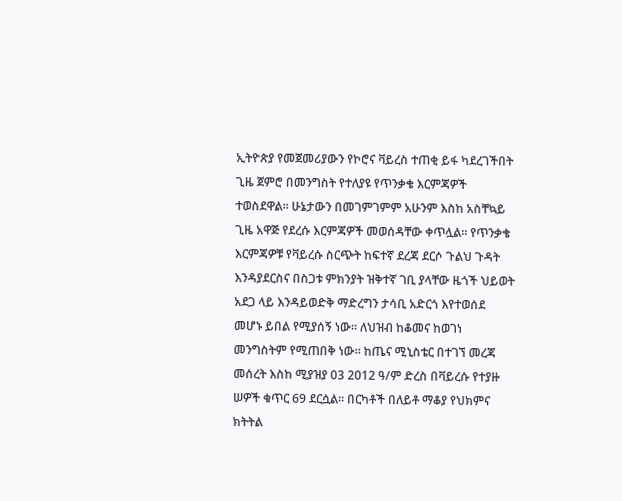ኢትዮጵያ የመጀመሪያውን የኮሮና ቫይረስ ተጠቂ ይፋ ካደረገችበት ጊዜ ጀምሮ በመንግስት የተለያዩ የጥንቃቄ እርምጃዎች ተወስደዋል። ሁኔታውን በመገምገምም አሁንም እስከ አስቸኳይ ጊዜ አዋጅ የደረሱ እርምጃዎች መወሰዳቸው ቀጥሏል። የጥንቃቄ እርምጃዎቹ የቫይረሱ ስርጭት ከፍተኛ ደረጃ ደርሶ ጉልህ ጉዳት እንዳያደርስና በስጋቱ ምክንያት ዝቅተኛ ገቢ ያላቸው ዜጎች ህይወት አደጋ ላይ እንዳይወድቅ ማድረግን ታሳቢ አድርጎ እየተወሰደ መሆኑ ይበል የሚያሰኝ ነው። ለህዝብ ከቆመና ከወገነ መንግስትም የሚጠበቅ ነው። ከጤና ሚኒስቴር በተገኘ መረጃ መሰረት እስከ ሚያዝያ 03 2012 ዓ/ም ድረስ በቫይረሱ የተያዙ ሠዎች ቁጥር 69 ደርሷል፡፡ በርካቶች በለይቶ ማቆያ የህክምና ክትትል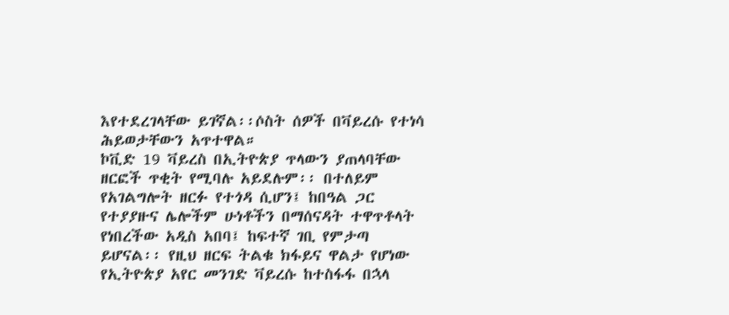እየተደረገላቸው ይገኛል፡፡ሶስት ሰዎች በቫይረሱ የተነሳ ሕይወታቸውን አጥተዋል።
ኮቪድ 19 ቫይረስ በኢትዮጵያ ጥላውን ያጠላባቸው ዘርፎች ጥቂት የሚባሉ አይደሉም፡፡ በተለይም የአገልግሎት ዘርፉ የተጎዳ ሲሆን፤ ከበዓል ጋር የተያያዙና ሌሎችም ሁነቶችን በማሰናዳት ተዋጥቶላት የነበረችው አዲስ አበባ፤ ከፍተኛ ገቢ የምታጣ ይሆናል፡፡ የዚህ ዘርፍ ትልቁ ክፋይና ዋልታ የሆነው የኢትዮጵያ አየር መንገድ ቫይረሱ ከተስፋፋ በኋላ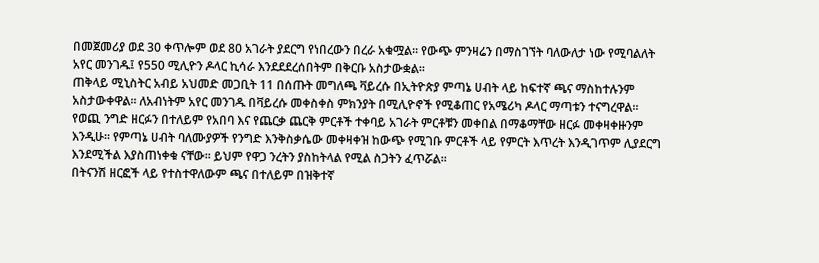በመጀመሪያ ወደ 30 ቀጥሎም ወደ 80 አገራት ያደርግ የነበረውን በረራ አቁሟል፡፡ የውጭ ምንዛሬን በማስገኘት ባለውለታ ነው የሚባልለት አየር መንገዱ፤ የ550 ሚሊዮን ዶላር ኪሳራ እንደደደረሰበትም በቅርቡ አስታውቋል፡፡
ጠቅላይ ሚኒስትር አብይ አህመድ መጋቢት 11 በሰጡት መግለጫ ቫይረሱ በኢትዮጵያ ምጣኔ ሀብት ላይ ከፍተኛ ጫና ማስከተሉንም አስታውቀዋል። ለአብነትም አየር መንገዱ በቫይረሱ መቀስቀስ ምክንያት በሚሊዮኖች የሚቆጠር የአሜሪካ ዶላር ማጣቱን ተናግረዋል። የወጪ ንግድ ዘርፉን በተለይም የአበባ እና የጨርቃ ጨርቅ ምርቶች ተቀባይ አገራት ምርቶቹን መቀበል በማቆማቸው ዘርፉ መቀዛቀዙንም እንዲሁ። የምጣኔ ሀብት ባለሙያዎች የንግድ እንቅስቃሴው መቀዛቀዝ ከውጭ የሚገቡ ምርቶች ላይ የምርት እጥረት እንዲገጥም ሊያደርግ እንደሚችል እያስጠነቀቁ ናቸው፡፡ ይህም የዋጋ ንረትን ያስከትላል የሚል ስጋትን ፈጥሯል፡፡
በትናንሽ ዘርፎች ላይ የተስተዋለውም ጫና በተለይም በዝቅተኛ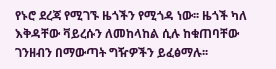የኑሮ ደረጃ የሚገኙ ዜጎችን የሚጎዳ ነው፡፡ ዜጎች ካለ እቅዳቸው ቫይረሱን ለመከላከል ሲሉ ከቁጠባቸው ገንዘብን በማውጣት ግዥዎችን ይፈፅማሉ፡፡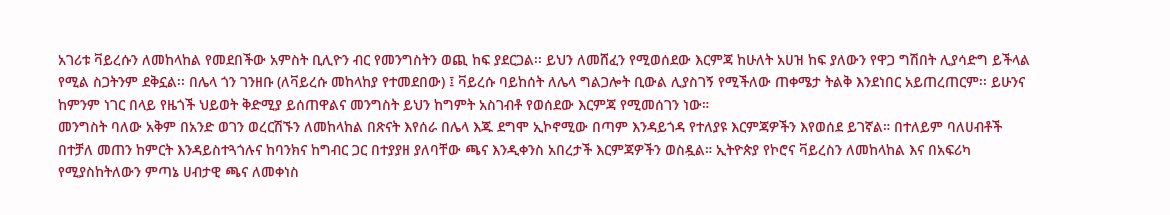አገሪቱ ቫይረሱን ለመከላከል የመደበችው አምስት ቢሊዮን ብር የመንግስትን ወጪ ከፍ ያደርጋል፡፡ ይህን ለመሸፈን የሚወሰደው እርምጃ ከሁለት አሀዝ ከፍ ያለውን የዋጋ ግሽበት ሊያሳድግ ይችላል የሚል ስጋትንም ደቅኗል፡፡ በሌላ ጎን ገንዘቡ (ለቫይረሱ መከላከያ የተመደበው) ፤ ቫይረሱ ባይከሰት ለሌላ ግልጋሎት ቢውል ሊያስገኝ የሚችለው ጠቀሜታ ትልቅ እንደነበር አይጠረጠርም፡፡ ይሁንና ከምንም ነገር በላይ የዜጎች ህይወት ቅድሚያ ይሰጠዋልና መንግስት ይህን ከግምት አስገብቶ የወሰደው እርምጃ የሚመሰገን ነው።
መንግስት ባለው አቅም በአንድ ወገን ወረርሽኙን ለመከላከል በጽናት እየሰራ በሌላ እጁ ደግሞ ኢኮኖሚው በጣም እንዳይጎዳ የተለያዩ እርምጃዎችን እየወሰደ ይገኛል። በተለይም ባለሀብቶች በተቻለ መጠን ከምርት እንዳይስተጓጎሉና ከባንክና ከግብር ጋር በተያያዘ ያለባቸው ጫና እንዲቀንስ አበረታች እርምጃዎችን ወስዷል። ኢትዮጵያ የኮሮና ቫይረስን ለመከላከል እና በአፍሪካ የሚያስከትለውን ምጣኔ ሀብታዊ ጫና ለመቀነስ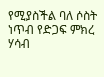የሚያስችል ባለ ሶስት ነጥብ የድጋፍ ምክረ ሃሳብ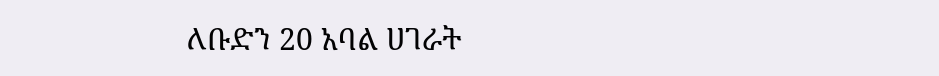ለቡድን 20 አባል ሀገራት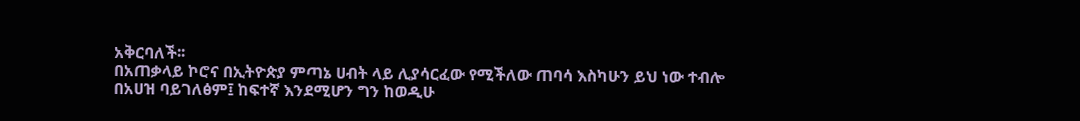አቅርባለች፡፡
በአጠቃላይ ኮሮና በኢትዮጵያ ምጣኔ ሀብት ላይ ሊያሳርፈው የሚችለው ጠባሳ እስካሁን ይህ ነው ተብሎ በአሀዝ ባይገለፅም፤ ከፍተኛ እንደሚሆን ግን ከወዲሁ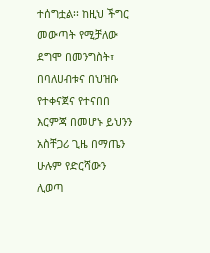ተሰግቷል፡፡ ከዚህ ችግር መውጣት የሚቻለው ደግሞ በመንግስት፣ በባለሀብቱና በህዝቡ የተቀናጀና የተናበበ እርምጃ በመሆኑ ይህንን አስቸጋሪ ጊዜ በማጤን ሁሉም የድርሻውን ሊወጣ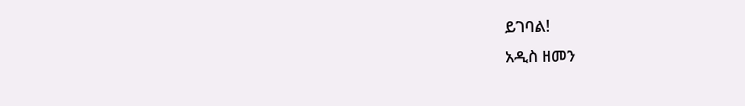ይገባል!
አዲስ ዘመን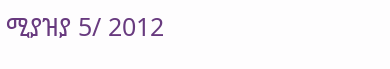ሚያዝያ 5/ 2012